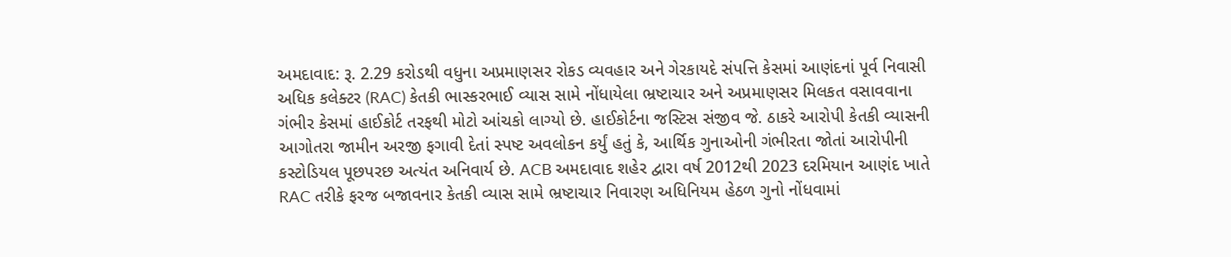અમદાવાદ: રૂ. 2.29 કરોડથી વધુના અપ્રમાણસર રોકડ વ્યવહાર અને ગેરકાયદે સંપત્તિ કેસમાં આણંદનાં પૂર્વ નિવાસી અધિક કલેક્ટર (RAC) કેતકી ભાસ્કરભાઈ વ્યાસ સામે નોંધાયેલા ભ્રષ્ટાચાર અને અપ્રમાણસર મિલકત વસાવવાના ગંભીર કેસમાં હાઈકોર્ટ તરફથી મોટો આંચકો લાગ્યો છે. હાઈકોર્ટના જસ્ટિસ સંજીવ જે. ઠાકરે આરોપી કેતકી વ્યાસની આગોતરા જામીન અરજી ફગાવી દેતાં સ્પષ્ટ અવલોકન કર્યું હતું કે, આર્થિક ગુનાઓની ગંભીરતા જોતાં આરોપીની કસ્ટોડિયલ પૂછપરછ અત્યંત અનિવાર્ય છે. ACB અમદાવાદ શહેર દ્વારા વર્ષ 2012થી 2023 દરમિયાન આણંદ ખાતે RAC તરીકે ફરજ બજાવનાર કેતકી વ્યાસ સામે ભ્રષ્ટાચાર નિવારણ અધિનિયમ હેઠળ ગુનો નોંધવામાં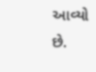આવ્યો છે.